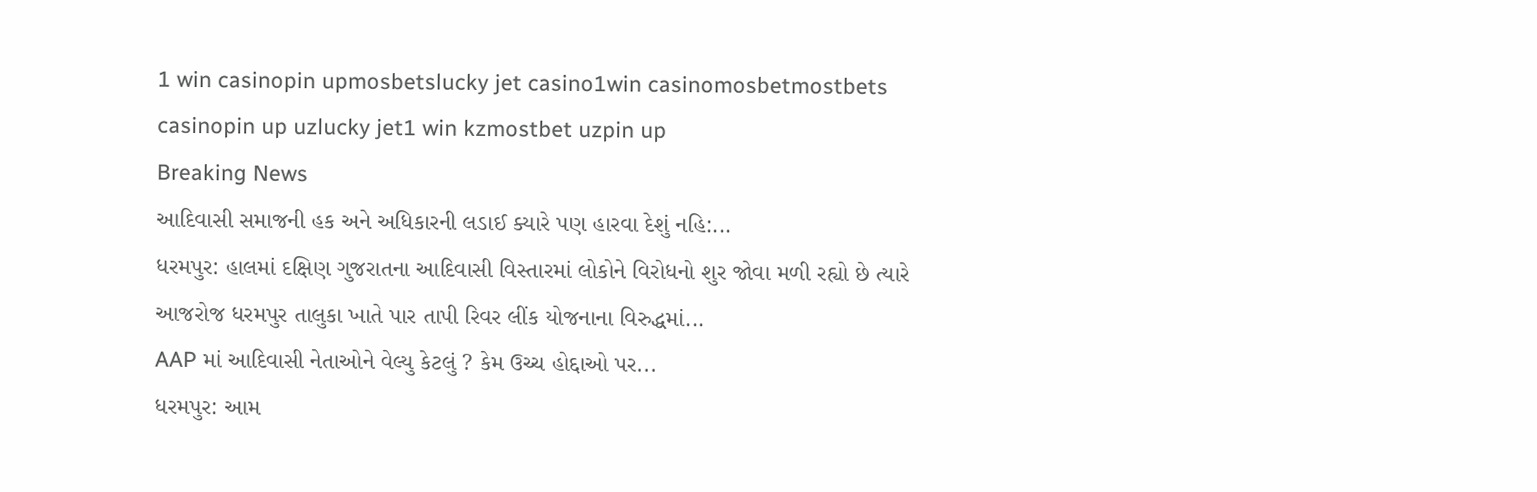1 win casinopin upmosbetslucky jet casino1win casinomosbetmostbets casinopin up uzlucky jet1 win kzmostbet uzpin up
Breaking News
આદિવાસી સમાજની હક અને અધિકારની લડાઈ ક્યારે પણ હારવા દેશું નહિ:...
ધરમપુર: હાલમાં દક્ષિણ ગુજરાતના આદિવાસી વિસ્તારમાં લોકોને વિરોધનો શુર જોવા મળી રહ્યો છે ત્યારે આજરોજ ધરમપુર તાલુકા ખાતે પાર તાપી રિવર લીંક યોજનાના વિરુદ્ધમાં...
AAP માં આદિવાસી નેતાઓને વેલ્યુ કેટલું ? કેમ ઉચ્ચ હોદ્દાઓ પર...
ધરમપુર: આમ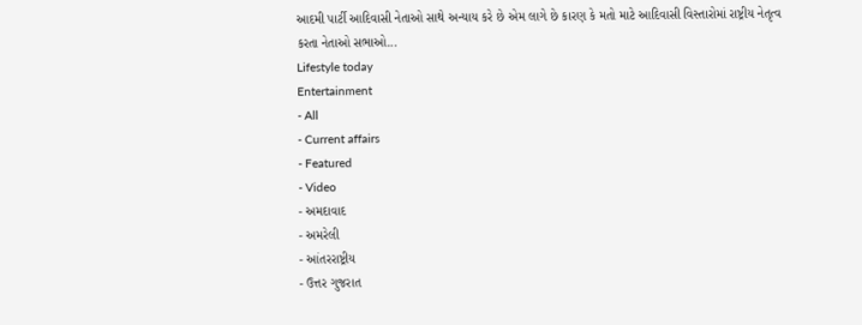આદમી પાર્ટી આદિવાસી નેતાઓ સાથે અન્યાય કરે છે એમ લાગે છે કારણ કે મતો માટે આદિવાસી વિસ્તારોમાં રાષ્ટ્રીય નેતૃત્વ કરતા નેતાઓ સભાઓ...
Lifestyle today
Entertainment
- All
- Current affairs
- Featured
- Video
- અમદાવાદ
- અમરેલી
- આંતરરાષ્ટ્રીય
- ઉત્તર ગુજરાત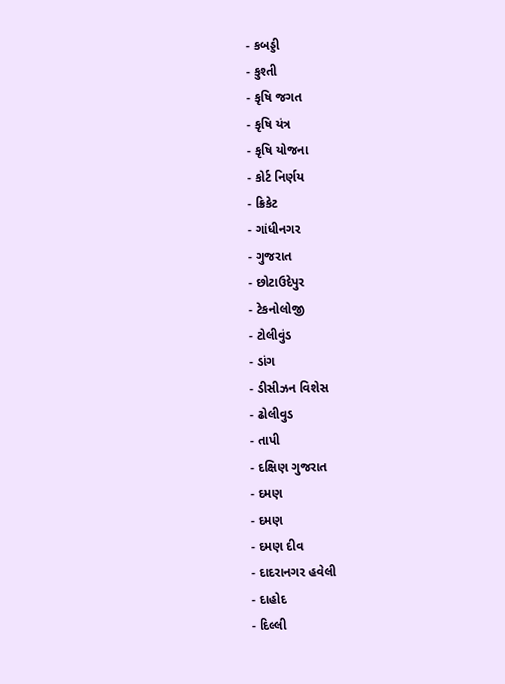- કબડ્ડી
- કુશ્તી
- કૃષિ જગત
- કૃષિ યંત્ર
- કૃષિ યોજના
- કોર્ટ નિર્ણય
- ક્રિકેટ
- ગાંધીનગર
- ગુજરાત
- છોટાઉદેપુર
- ટેકનોલોજી
- ટોલીવુંડ
- ડાંગ
- ડીસીઝન વિશેસ
- ઢોલીવુડ
- તાપી
- દક્ષિણ ગુજરાત
- દમણ
- દમણ
- દમણ દીવ
- દાદરાનગર હવેલી
- દાહોદ
- દિલ્લી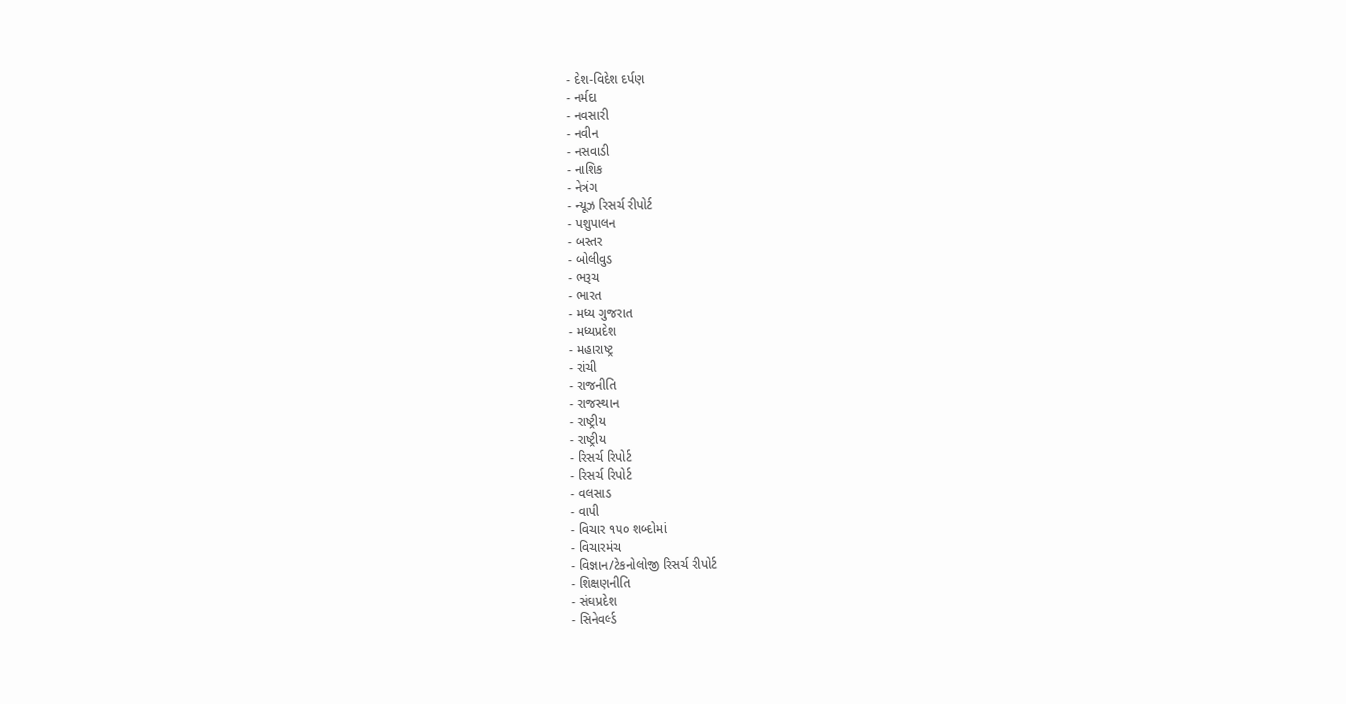- દેશ-વિદેશ દર્પણ
- નર્મદા
- નવસારી
- નવીન
- નસવાડી
- નાશિક
- નેત્રંગ
- ન્યૂઝ રિસર્ચ રીપોર્ટ
- પશુપાલન
- બસ્તર
- બોલીવુડ
- ભરૂચ
- ભારત
- મધ્ય ગુજરાત
- મધ્યપ્રદેશ
- મહારાષ્ટ્ર
- રાંચી
- રાજનીતિ
- રાજસ્થાન
- રાષ્ટ્રીય
- રાષ્ટ્રીય
- રિસર્ચ રિપોર્ટ
- રિસર્ચ રિપોર્ટ
- વલસાડ
- વાપી
- વિચાર ૧૫૦ શબ્દોમાં
- વિચારમંચ
- વિજ્ઞાન/ટેકનોલોજી રિસર્ચ રીપોર્ટ
- શિક્ષણનીતિ
- સંઘપ્રદેશ
- સિનેવર્લ્ડ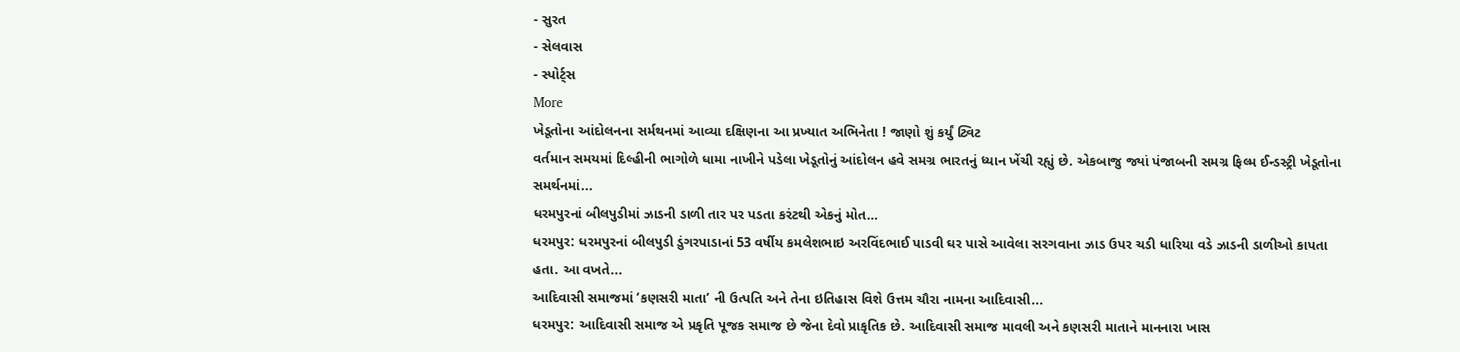- સુરત
- સેલવાસ
- સ્પોર્ટ્સ
More
ખેડૂતોના આંદોલનના સર્મથનમાં આવ્યા દક્ષિણના આ પ્રખ્યાત અભિનેતા ! જાણો શું કર્યું ટ્વિટ
વર્તમાન સમયમાં દિલ્હીની ભાગોળે ધામા નાખીને પડેલા ખેડૂતોનું આંદોલન હવે સમગ્ર ભારતનું ધ્યાન ખેંચી રહ્યું છે. એકબાજુ જ્યાં પંજાબની સમગ્ર ફિલ્મ ઈન્ડસ્ટ્રી ખેડૂતોના સમર્થનમાં...
ધરમપુરનાં બીલપુડીમાં ઝાડની ડાળી તાર પર પડતા કરંટથી એકનું મોત…
ધરમપુર: ધરમપુરનાં બીલપુડી ડુંગરપાડાનાં 53 વર્ષીય કમલેશભાઇ અરવિંદભાઈ પાડવી ઘર પાસે આવેલા સરગવાના ઝાડ ઉપર ચડી ધારિયા વડે ઝાડની ડાળીઓ કાપતા હતા. આ વખતે...
આદિવાસી સમાજમાં ‘કણસરી માતા’ ની ઉત્પતિ અને તેના ઇતિહાસ વિશે ઉત્તમ ચૌરા નામના આદિવાસી...
ધરમપુર: આદિવાસી સમાજ એ પ્રકૃતિ પૂજક સમાજ છે જેના દેવો પ્રાકૃતિક છે. આદિવાસી સમાજ માવલી અને કણસરી માતાને માનનારા ખાસ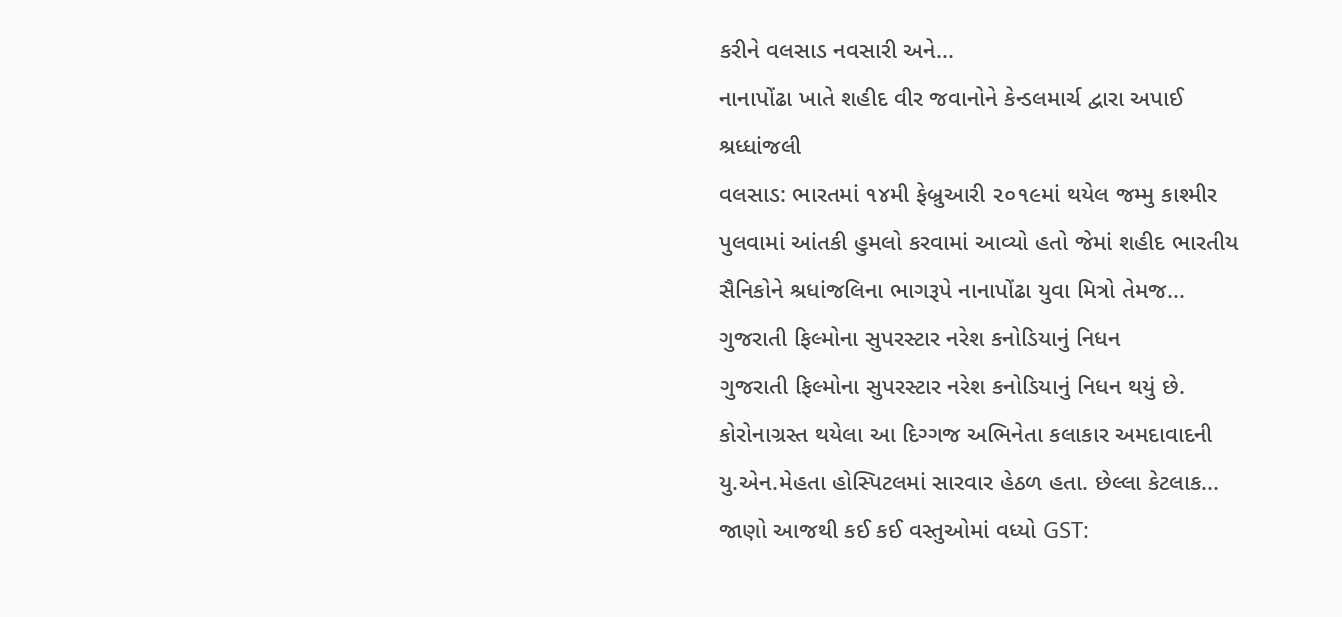કરીને વલસાડ નવસારી અને...
નાનાપોંઢા ખાતે શહીદ વીર જવાનોને કેન્ડલમાર્ચ દ્વારા અપાઈ શ્રધ્ધાંજલી
વલસાડ: ભારતમાં ૧૪મી ફેબ્રુઆરી ૨૦૧૯માં થયેલ જમ્મુ કાશ્મીર પુલવામાં આંતકી હુમલો કરવામાં આવ્યો હતો જેમાં શહીદ ભારતીય સૈનિકોને શ્રધાંજલિના ભાગરૂપે નાનાપોંઢા યુવા મિત્રો તેમજ...
ગુજરાતી ફિલ્મોના સુપરસ્ટાર નરેશ કનોડિયાનું નિધન
ગુજરાતી ફિલ્મોના સુપરસ્ટાર નરેશ કનોડિયાનું નિધન થયું છે. કોરોનાગ્રસ્ત થયેલા આ દિગ્ગજ અભિનેતા કલાકાર અમદાવાદની યુ.એન.મેહતા હોસ્પિટલમાં સારવાર હેઠળ હતા. છેલ્લા કેટલાક...
જાણો આજથી કઈ કઈ વસ્તુઓમાં વધ્યો GST: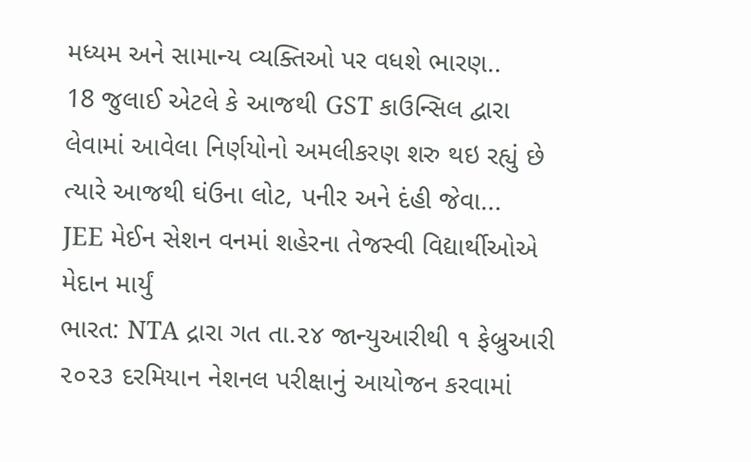મધ્યમ અને સામાન્ય વ્યક્તિઓ પર વધશે ભારણ..
18 જુલાઈ એટલે કે આજથી GST કાઉન્સિલ દ્વારા લેવામાં આવેલા નિર્ણયોનો અમલીકરણ શરુ થઇ રહ્યું છે ત્યારે આજથી ઘંઉના લોટ, પનીર અને દંહી જેવા...
JEE મેઈન સેશન વનમાં શહેરના તેજસ્વી વિદ્યાર્થીઓએ મેદાન માર્યું
ભારત: NTA દ્રારા ગત તા.૨૪ જાન્યુઆરીથી ૧ ફેબ્રુઆરી ૨૦૨૩ દરમિયાન નેશનલ પરીક્ષાનું આયોજન કરવામાં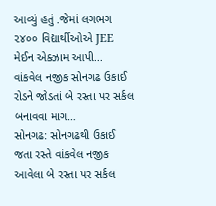આવ્યું હતું .જેમાં લગભગ ૨૪૦૦ વિદ્યાર્થીઓએ JEE મેઈન એક્ઝામ આપી...
વાંકવેલ નજીક સોનગઢ ઉકાઈ રોડને જોડતાં બે રસ્તા પર સર્કલ બનાવવા માગ…
સોનગઢ: સોનગઢથી ઉકાઈ જતા રસ્તે વાંકવેલ નજીક આવેલા બે રસ્તા પર સર્કલ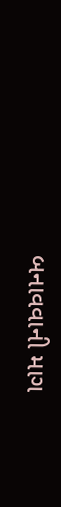બનાવવાની માગ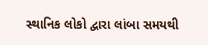સ્થાનિક લોકો દ્વારા લાંબા સમયથી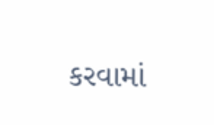કરવામાં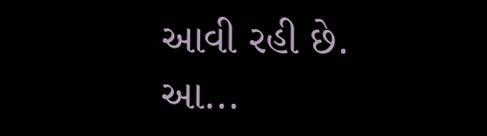આવી રહી છે. આ...